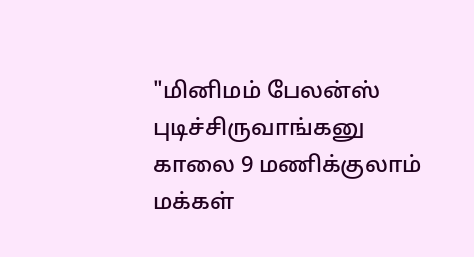"மினிமம் பேலன்ஸ் புடிச்சிருவாங்கனு காலை 9 மணிக்குலாம் மக்கள்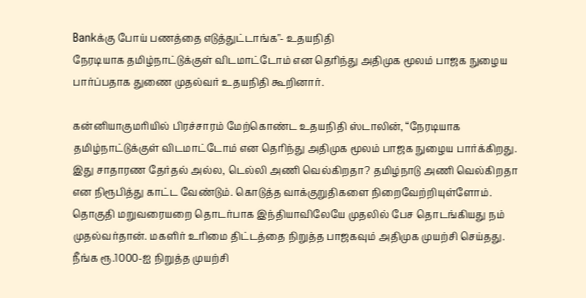Bankக்கு போய் பணத்தை எடுத்துட்டாங்க"- உதயநிதி
நேரடியாக தமிழ்நாட்டுக்குள் விடமாட்டோம் என தெரிந்து அதிமுக மூலம் பாஜக நுழைய பார்ப்பதாக துணை முதல்வர் உதயநிதி கூறினார்.

கன்னியாகுமரியில் பிரச்சாரம் மேற்கொண்ட உதயநிதி ஸ்டாலின், “நேரடியாக தமிழ்நாட்டுக்குள் விடமாட்டோம் என தெரிந்து அதிமுக மூலம் பாஜக நுழைய பார்க்கிறது. இது சாதாரண தேர்தல் அல்ல, டெல்லி அணி வெல்கிறதா? தமிழ்நாடு அணி வெல்கிறதா என நிரூபித்து காட்ட வேண்டும். கொடுத்த வாக்குறுதிகளை நிறைவேற்றியுள்ளோம். தொகுதி மறுவரையறை தொடர்பாக இந்தியாவிலேயே முதலில் பேச தொடங்கியது நம் முதல்வர்தான். மகளிர் உரிமை திட்டத்தை நிறுத்த பாஜகவும் அதிமுக முயற்சி செய்தது. நீங்க ரூ.1000-ஐ நிறுத்த முயற்சி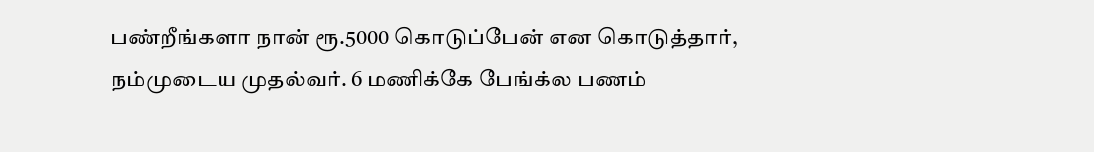பண்றீங்களா நான் ரூ.5000 கொடுப்பேன் என கொடுத்தார், நம்முடைய முதல்வர். 6 மணிக்கே பேங்க்ல பணம்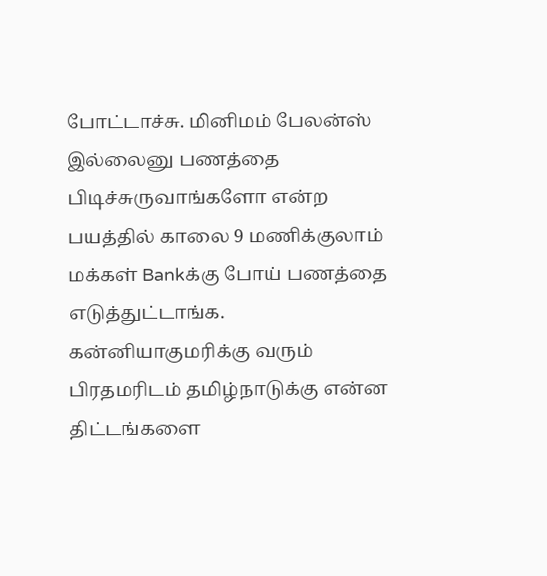போட்டாச்சு. மினிமம் பேலன்ஸ் இல்லைனு பணத்தை பிடிச்சுருவாங்களோ என்ற பயத்தில் காலை 9 மணிக்குலாம் மக்கள் Bankக்கு போய் பணத்தை எடுத்துட்டாங்க. கன்னியாகுமரிக்கு வரும் பிரதமரிடம் தமிழ்நாடுக்கு என்ன திட்டங்களை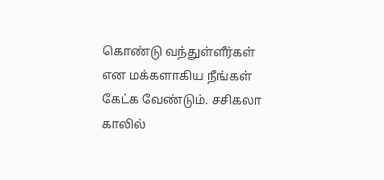கொண்டு வந்துள்ளீர்கள் என மக்களாகிய நீங்கள் கேட்க வேண்டும். சசிகலா காலில்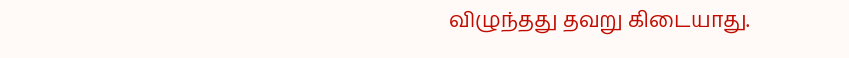விழுந்தது தவறு கிடையாது.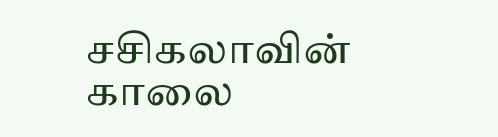சசிகலாவின் காலை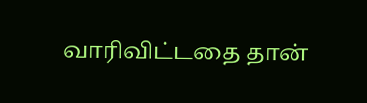வாரிவிட்டதை தான்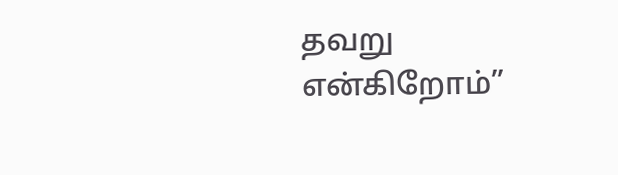தவறு என்கிறோம்”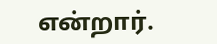என்றார்.